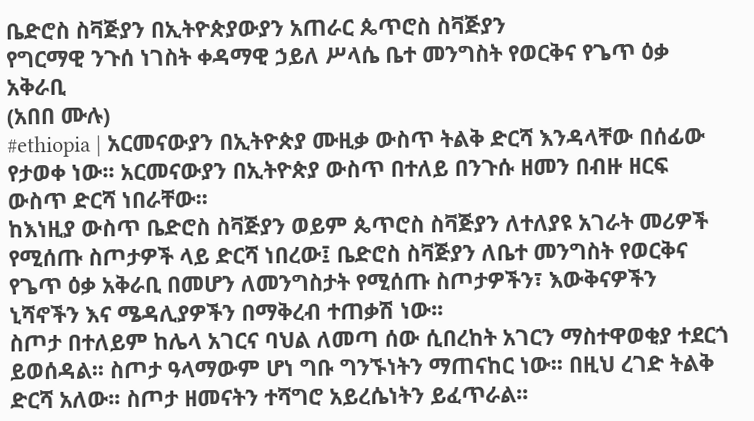ቤድሮስ ስቫጅያን በኢትዮጵያውያን አጠራር ጴጥሮስ ስቫጅያን
የግርማዊ ንጉሰ ነገስት ቀዳማዊ ኃይለ ሥላሴ ቤተ መንግስት የወርቅና የጌጥ ዕቃ አቅራቢ
(አበበ ሙሉ)
#ethiopia | አርመናውያን በኢትዮጵያ ሙዚቃ ውስጥ ትልቅ ድርሻ እንዳላቸው በሰፊው የታወቀ ነው፡፡ አርመናውያን በኢትዮጵያ ውስጥ በተለይ በንጉሱ ዘመን በብዙ ዘርፍ ውስጥ ድርሻ ነበራቸው፡፡
ከእነዚያ ውስጥ ቤድሮስ ስቫጅያን ወይም ጴጥሮስ ስቫጅያን ለተለያዩ አገራት መሪዎች የሚሰጡ ስጦታዎች ላይ ድርሻ ነበረው፤ ቤድሮስ ስቫጅያን ለቤተ መንግስት የወርቅና የጌጥ ዕቃ አቅራቢ በመሆን ለመንግስታት የሚሰጡ ስጦታዎችን፣ እውቅናዎችን ኒሻኖችን እና ሜዳሊያዎችን በማቅረብ ተጠቃሽ ነው፡፡
ስጦታ በተለይም ከሌላ አገርና ባህል ለመጣ ሰው ሲበረከት አገርን ማስተዋወቂያ ተደርጎ ይወሰዳል፡፡ ስጦታ ዓላማውም ሆነ ግቡ ግንኙነትን ማጠናከር ነው፡፡ በዚህ ረገድ ትልቅ ድርሻ አለው፡፡ ስጦታ ዘመናትን ተሻግሮ አይረሴነትን ይፈጥራል፡፡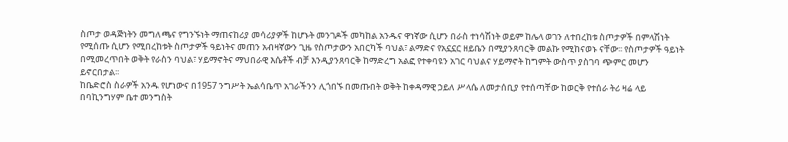ስጦታ ወዳጅነትን መግለጫና የግንኙነት ማጠናከሪያ መሳሪያዎች ከሆኑት መንገዶች መካከል አንዱና ዋነኛው ሲሆን በራስ ተነሳሽነት ወይም ከሌላ ወገን ለተበረከቱ ስጦታዎች በምላሽነት የሚሰጡ ሲሆን የሚበረከቱት ስጦታዎች ዓይነትና መጠን አብዛኛውን ጊዜ የስጦታውን አበርካች ባህል፣ ልማድና የአኗኗር ዘይቤን በሚያንጸባርቅ መልኩ የሚከናወኑ ናቸው፡፡ የስጦታዎች ዓይነት በሚመረጥበት ወቅት የራስን ባህል፣ ሃይማኖትና ማህበራዊ እሴቶች ብቻ እንዲያንጸባርቅ ከማድረግ አልፎ የተቀባዩን አገር ባህልና ሃይማኖት ከግምት ውስጥ ያስገባ ጭምር መሆን ይኖርበታል፡፡
ከቤድሮስ ስራዎች አንዱ የሆነውና በ1957 ንግሥት ኤልሳቤጥ አገራችንን ሊጎበኙ በመጡበት ወቅት ከቀዳማዊ ኃይለ ሥላሴ ለመታሰቢያ የተሰጣቸው ከወርቅ የተሰራ ትሪ ዛሬ ላይ በባኪንግሃም ቤተ መንግስት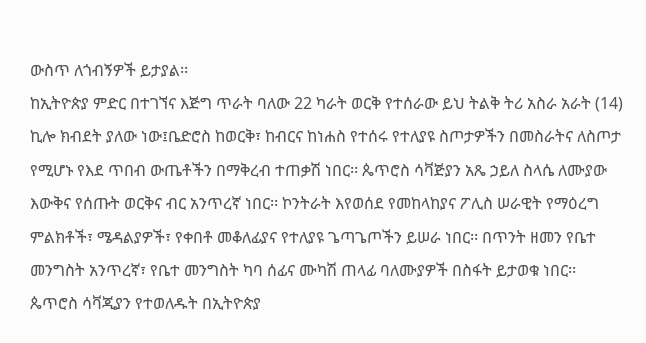ውስጥ ለጎብኝዎች ይታያል፡፡
ከኢትዮጵያ ምድር በተገኘና እጅግ ጥራት ባለው 22 ካራት ወርቅ የተሰራው ይህ ትልቅ ትሪ አስራ አራት (14) ኪሎ ክብደት ያለው ነው፤ቤድሮስ ከወርቅ፣ ከብርና ከነሐስ የተሰሩ የተለያዩ ስጦታዎችን በመስራትና ለስጦታ የሚሆኑ የእደ ጥበብ ውጤቶችን በማቅረብ ተጠቃሽ ነበር፡፡ ጴጥሮስ ሳቫጅያን አጼ ኃይለ ስላሴ ለሙያው እውቅና የሰጡት ወርቅና ብር አንጥረኛ ነበር፡፡ ኮንትራት እየወሰደ የመከላከያና ፖሊስ ሠራዊት የማዕረግ ምልክቶች፣ ሜዳልያዎች፣ የቀበቶ መቆለፊያና የተለያዩ ጌጣጌጦችን ይሠራ ነበር፡፡ በጥንት ዘመን የቤተ መንግስት አንጥረኛ፣ የቤተ መንግስት ካባ ሰፊና ሙካሽ ጠላፊ ባለሙያዎች በስፋት ይታወቁ ነበር፡፡
ጴጥሮስ ሳቫጂያን የተወለዱት በኢትዮጵያ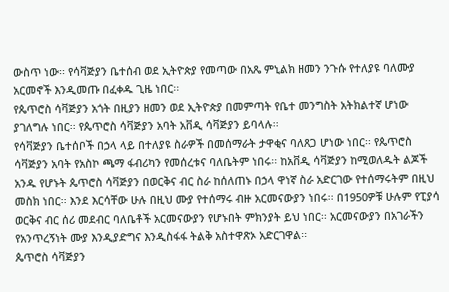ውስጥ ነው፡፡ የሳቫጅያን ቤተሰብ ወደ ኢትዮጵያ የመጣው በአጼ ምኒልክ ዘመን ንጉሱ የተለያዩ ባለሙያ አርመኖች እንዲመጡ በፈቀዱ ጊዜ ነበር፡፡
የጴጥሮስ ሳቫጅያን አጎት በዚያን ዘመን ወደ ኢትዮጵያ በመምጣት የቤተ መንግስት አትክልተኛ ሆነው ያገለግሉ ነበር፡፡ የጴጥሮስ ሳቫጅያን አባት አቨዲ ሳቫጅያን ይባላሉ፡፡
የሳቫጅያን ቤተሰቦች በኃላ ላይ በተለያዩ ስራዎች በመሰማራት ታዋቂና ባለጸጋ ሆነው ነበር፡፡ የጴጥሮስ ሳቫጅያን አባት የአስኮ ጫማ ፋብሪካን የመሰረቱና ባለቤትም ነበሩ፡፡ ከአቨዲ ሳቫጅያን ከሚወለዱት ልጆች አንዱ የሆኑት ጴጥሮስ ሳቫጅያን በወርቅና ብር ስራ ከሰለጠኑ በኃላ ዋነኛ ስራ አድርገው የተሰማሩትም በዚህ መስክ ነበር፡፡ እንደ እርሳቸው ሁሉ በዚህ ሙያ የተሰማሩ ብዙ አርመናውያን ነበሩ፡፡ በ1950ዎቹ ሁሉም የፒያሳ ወርቅና ብር ሰሪ መደብር ባለቤቶች አርመናውያን የሆኑበት ምክንያት ይህ ነበር፡፡ አርመናውያን በአገራችን የአንጥረኝነት ሙያ እንዲያድግና እንዲስፋፋ ትልቅ አስተዋጽኦ አድርገዋል፡፡
ጴጥሮስ ሳቫጅያን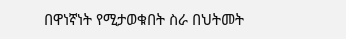በዋነኛነት የሚታወቁበት ስራ በህትመት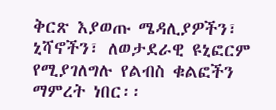ቅርጽ እያወጡ ሜዳሊያዎችን፣ ኒሻኖችን፣ ለወታደራዊ ዩኒፎርም የሚያገለግሉ የልብስ ቁልፎችን ማምረት ነበር፡፡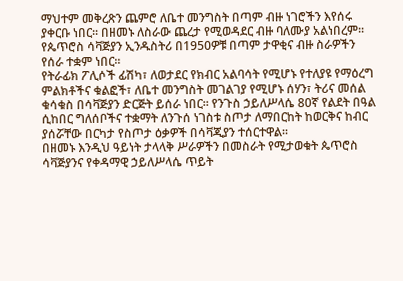ማህተም መቅረጽን ጨምሮ ለቤተ መንግስት በጣም ብዙ ነገሮችን እየሰሩ ያቀርቡ ነበር፡፡ በዘመኑ ለስራው ጨረታ የሚወዳደር ብዙ ባለሙያ አልነበረም፡፡ የጴጥሮስ ሳቫጅያን ኢንዱስትሪ በ1950ዎቹ በጣም ታዋቂና ብዙ ስራዎችን የሰራ ተቋም ነበር፡፡
የትራፊክ ፖሊሶች ፊሽካ፣ ለወታደር የክብር አልባሳት የሚሆኑ የተለያዩ የማዕረግ ምልክቶችና ቁልፎች፣ ለቤተ መንግስት መገልገያ የሚሆኑ ሰሃን፣ ትሪና መሰል ቁሳቁስ በሳቫጅያን ድርጅት ይሰራ ነበር፡፡ የንጉስ ኃይለሥላሴ 80ኛ የልደት በዓል ሲከበር ግለሰቦችና ተቋማት ለንጉሰ ነገስቱ ስጦታ ለማበርከት ከወርቅና ከብር ያሰሯቸው በርካታ የስጦታ ዕቃዎች በሳቫጂያን ተሰርተዋል፡፡
በዘመኑ እንዲህ ዓይነት ታላላቅ ሥራዎችን በመስራት የሚታወቁት ጴጥሮስ ሳቫጅያንና የቀዳማዊ ኃይለሥላሴ ጥይት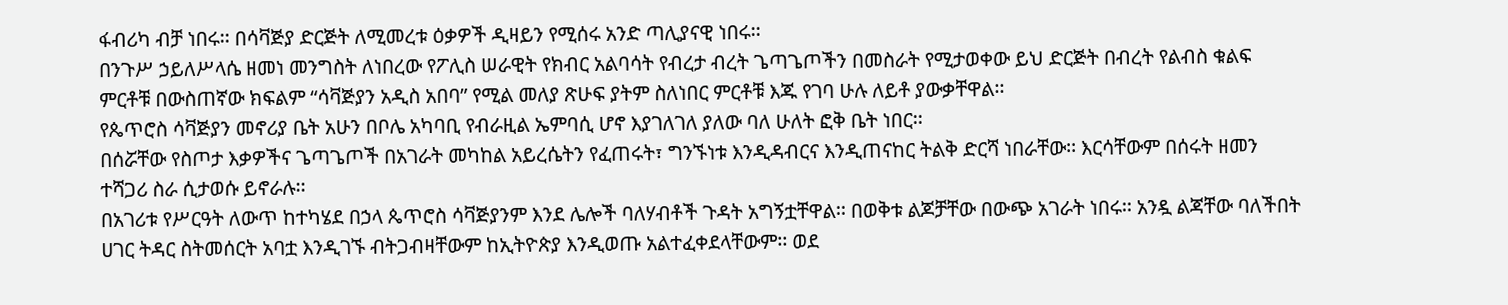ፋብሪካ ብቻ ነበሩ፡፡ በሳቫጅያ ድርጅት ለሚመረቱ ዕቃዎች ዲዛይን የሚሰሩ አንድ ጣሊያናዊ ነበሩ፡፡
በንጉሥ ኃይለሥላሴ ዘመነ መንግስት ለነበረው የፖሊስ ሠራዊት የክብር አልባሳት የብረታ ብረት ጌጣጌጦችን በመስራት የሚታወቀው ይህ ድርጅት በብረት የልብስ ቁልፍ ምርቶቹ በውስጠኛው ክፍልም “ሳቫጅያን አዲስ አበባ” የሚል መለያ ጽሁፍ ያትም ስለነበር ምርቶቹ እጁ የገባ ሁሉ ለይቶ ያውቃቸዋል፡፡
የጴጥሮስ ሳቫጅያን መኖሪያ ቤት አሁን በቦሌ አካባቢ የብራዚል ኤምባሲ ሆኖ እያገለገለ ያለው ባለ ሁለት ፎቅ ቤት ነበር፡፡
በሰሯቸው የስጦታ እቃዎችና ጌጣጌጦች በአገራት መካከል አይረሴትን የፈጠሩት፣ ግንኙነቱ እንዲዳብርና እንዲጠናከር ትልቅ ድርሻ ነበራቸው፡፡ እርሳቸውም በሰሩት ዘመን ተሻጋሪ ስራ ሲታወሱ ይኖራሉ፡፡
በአገሪቱ የሥርዓት ለውጥ ከተካሄደ በኃላ ጴጥሮስ ሳቫጅያንም እንደ ሌሎች ባለሃብቶች ጉዳት አግኝቷቸዋል፡፡ በወቅቱ ልጆቻቸው በውጭ አገራት ነበሩ፡፡ አንዷ ልጃቸው ባለችበት ሀገር ትዳር ስትመሰርት አባቷ እንዲገኙ ብትጋብዛቸውም ከኢትዮጵያ እንዲወጡ አልተፈቀደላቸውም፡፡ ወደ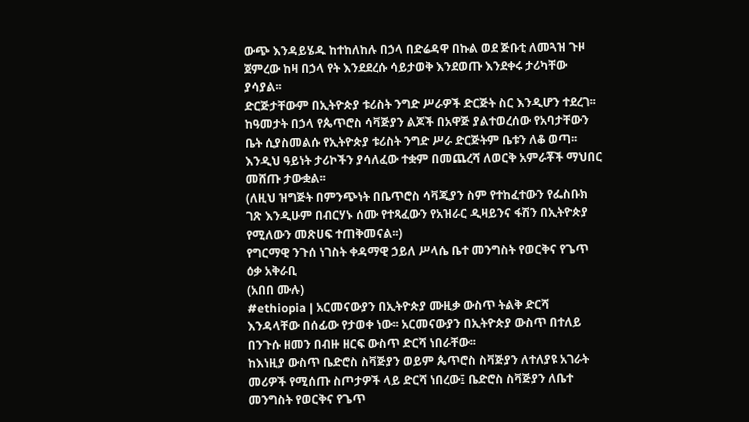ውጭ እንዳይሄዱ ከተከለከሉ በኃላ በድሬዳዋ በኩል ወደ ጅቡቲ ለመጓዝ ጉዞ ጀምረው ከዛ በኃላ የት እንደደረሱ ሳይታወቅ እንደወጡ እንደቀሩ ታሪካቸው ያሳያል፡፡
ድርጅታቸውም በኢትዮጵያ ቱሪስት ንግድ ሥራዎች ድርጅት ስር እንዲሆን ተደረገ፡፡
ከዓመታት በኃላ የጴጥሮስ ሳቫጅያን ልጆች በአዋጅ ያልተወረሰው የአባታቸውን ቤት ሲያስመልሱ የኢትዮጵያ ቱሪስት ንግድ ሥራ ድርጅትም ቤቱን ለቆ ወጣ፡፡ እንዲህ ዓይነት ታሪኮችን ያሳለፈው ተቋም በመጨረሻ ለወርቅ አምራቾች ማህበር መሸጡ ታውቋል፡፡
(ለዚህ ዝግጅት በምንጭነት በቤጥሮስ ሳቫጂያን ስም የተከፈተውን የፌስቡክ ገጽ እንዲሁም በብርሃኑ ሰሙ የተጻፈውን የአዝራር ዲዛይንና ፋሽን በኢትዮጵያ የሚለውን መጽሀፍ ተጠቅመናል፡፡)
የግርማዊ ንጉሰ ነገስት ቀዳማዊ ኃይለ ሥላሴ ቤተ መንግስት የወርቅና የጌጥ ዕቃ አቅራቢ
(አበበ ሙሉ)
#ethiopia | አርመናውያን በኢትዮጵያ ሙዚቃ ውስጥ ትልቅ ድርሻ እንዳላቸው በሰፊው የታወቀ ነው፡፡ አርመናውያን በኢትዮጵያ ውስጥ በተለይ በንጉሱ ዘመን በብዙ ዘርፍ ውስጥ ድርሻ ነበራቸው፡፡
ከእነዚያ ውስጥ ቤድሮስ ስቫጅያን ወይም ጴጥሮስ ስቫጅያን ለተለያዩ አገራት መሪዎች የሚሰጡ ስጦታዎች ላይ ድርሻ ነበረው፤ ቤድሮስ ስቫጅያን ለቤተ መንግስት የወርቅና የጌጥ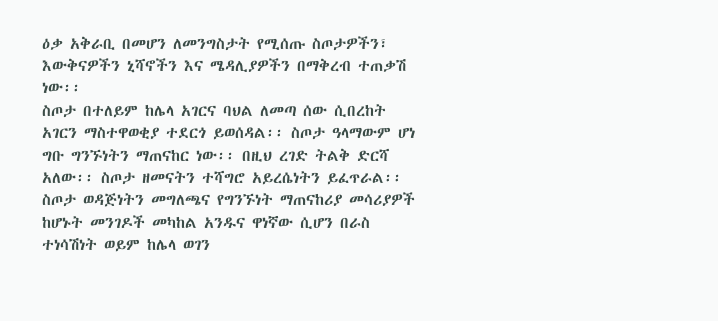ዕቃ አቅራቢ በመሆን ለመንግስታት የሚሰጡ ስጦታዎችን፣ እውቅናዎችን ኒሻኖችን እና ሜዳሊያዎችን በማቅረብ ተጠቃሽ ነው፡፡
ስጦታ በተለይም ከሌላ አገርና ባህል ለመጣ ሰው ሲበረከት አገርን ማስተዋወቂያ ተደርጎ ይወሰዳል፡፡ ስጦታ ዓላማውም ሆነ ግቡ ግንኙነትን ማጠናከር ነው፡፡ በዚህ ረገድ ትልቅ ድርሻ አለው፡፡ ስጦታ ዘመናትን ተሻግሮ አይረሴነትን ይፈጥራል፡፡
ስጦታ ወዳጅነትን መግለጫና የግንኙነት ማጠናከሪያ መሳሪያዎች ከሆኑት መንገዶች መካከል አንዱና ዋነኛው ሲሆን በራስ ተነሳሽነት ወይም ከሌላ ወገን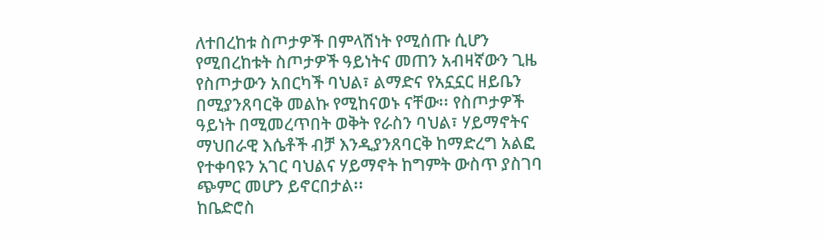ለተበረከቱ ስጦታዎች በምላሽነት የሚሰጡ ሲሆን የሚበረከቱት ስጦታዎች ዓይነትና መጠን አብዛኛውን ጊዜ የስጦታውን አበርካች ባህል፣ ልማድና የአኗኗር ዘይቤን በሚያንጸባርቅ መልኩ የሚከናወኑ ናቸው፡፡ የስጦታዎች ዓይነት በሚመረጥበት ወቅት የራስን ባህል፣ ሃይማኖትና ማህበራዊ እሴቶች ብቻ እንዲያንጸባርቅ ከማድረግ አልፎ የተቀባዩን አገር ባህልና ሃይማኖት ከግምት ውስጥ ያስገባ ጭምር መሆን ይኖርበታል፡፡
ከቤድሮስ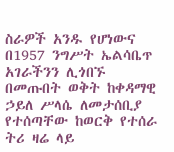ስራዎች አንዱ የሆነውና በ1957 ንግሥት ኤልሳቤጥ አገራችንን ሊጎበኙ በመጡበት ወቅት ከቀዳማዊ ኃይለ ሥላሴ ለመታሰቢያ የተሰጣቸው ከወርቅ የተሰራ ትሪ ዛሬ ላይ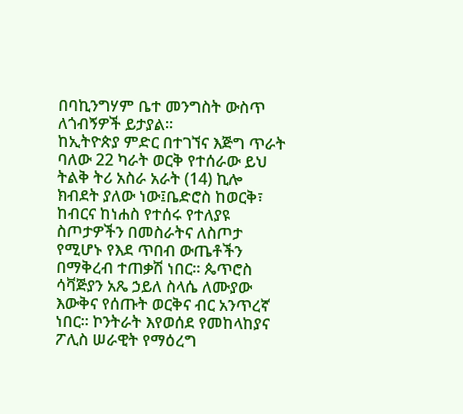በባኪንግሃም ቤተ መንግስት ውስጥ ለጎብኝዎች ይታያል፡፡
ከኢትዮጵያ ምድር በተገኘና እጅግ ጥራት ባለው 22 ካራት ወርቅ የተሰራው ይህ ትልቅ ትሪ አስራ አራት (14) ኪሎ ክብደት ያለው ነው፤ቤድሮስ ከወርቅ፣ ከብርና ከነሐስ የተሰሩ የተለያዩ ስጦታዎችን በመስራትና ለስጦታ የሚሆኑ የእደ ጥበብ ውጤቶችን በማቅረብ ተጠቃሽ ነበር፡፡ ጴጥሮስ ሳቫጅያን አጼ ኃይለ ስላሴ ለሙያው እውቅና የሰጡት ወርቅና ብር አንጥረኛ ነበር፡፡ ኮንትራት እየወሰደ የመከላከያና ፖሊስ ሠራዊት የማዕረግ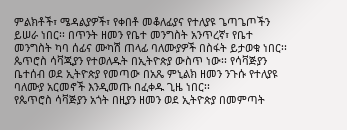ምልክቶች፣ ሜዳልያዎች፣ የቀበቶ መቆለፊያና የተለያዩ ጌጣጌጦችን ይሠራ ነበር፡፡ በጥንት ዘመን የቤተ መንግስት አንጥረኛ፣ የቤተ መንግስት ካባ ሰፊና ሙካሽ ጠላፊ ባለሙያዎች በስፋት ይታወቁ ነበር፡፡
ጴጥሮስ ሳቫጂያን የተወለዱት በኢትዮጵያ ውስጥ ነው፡፡ የሳቫጅያን ቤተሰብ ወደ ኢትዮጵያ የመጣው በአጼ ምኒልክ ዘመን ንጉሱ የተለያዩ ባለሙያ አርመኖች እንዲመጡ በፈቀዱ ጊዜ ነበር፡፡
የጴጥሮስ ሳቫጅያን አጎት በዚያን ዘመን ወደ ኢትዮጵያ በመምጣት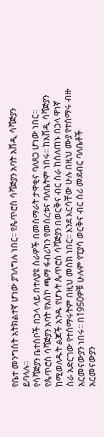የቤተ መንግስት አትክልተኛ ሆነው ያገለግሉ ነበር፡፡ የጴጥሮስ ሳቫጅያን አባት አቨዲ ሳቫጅያን ይባላሉ፡፡
የሳቫጅያን ቤተሰቦች በኃላ ላይ በተለያዩ ስራዎች በመሰማራት ታዋቂና ባለጸጋ ሆነው ነበር፡፡ የጴጥሮስ ሳቫጅያን አባት የአስኮ ጫማ ፋብሪካን የመሰረቱና ባለቤትም ነበሩ፡፡ ከአቨዲ ሳቫጅያን ከሚወለዱት ልጆች አንዱ የሆኑት ጴጥሮስ ሳቫጅያን በወርቅና ብር ስራ ከሰለጠኑ በኃላ ዋነኛ ስራ አድርገው የተሰማሩትም በዚህ መስክ ነበር፡፡ እንደ እርሳቸው ሁሉ በዚህ ሙያ የተሰማሩ ብዙ አርመናውያን ነበሩ፡፡ በ1950ዎቹ ሁሉም የፒያሳ ወርቅና ብር ሰሪ መደብር ባለቤቶች አርመናውያን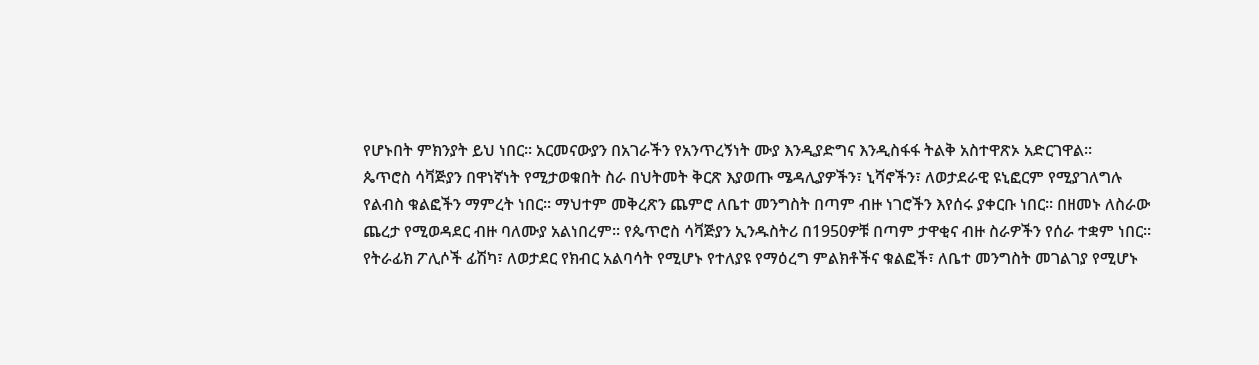የሆኑበት ምክንያት ይህ ነበር፡፡ አርመናውያን በአገራችን የአንጥረኝነት ሙያ እንዲያድግና እንዲስፋፋ ትልቅ አስተዋጽኦ አድርገዋል፡፡
ጴጥሮስ ሳቫጅያን በዋነኛነት የሚታወቁበት ስራ በህትመት ቅርጽ እያወጡ ሜዳሊያዎችን፣ ኒሻኖችን፣ ለወታደራዊ ዩኒፎርም የሚያገለግሉ የልብስ ቁልፎችን ማምረት ነበር፡፡ ማህተም መቅረጽን ጨምሮ ለቤተ መንግስት በጣም ብዙ ነገሮችን እየሰሩ ያቀርቡ ነበር፡፡ በዘመኑ ለስራው ጨረታ የሚወዳደር ብዙ ባለሙያ አልነበረም፡፡ የጴጥሮስ ሳቫጅያን ኢንዱስትሪ በ1950ዎቹ በጣም ታዋቂና ብዙ ስራዎችን የሰራ ተቋም ነበር፡፡
የትራፊክ ፖሊሶች ፊሽካ፣ ለወታደር የክብር አልባሳት የሚሆኑ የተለያዩ የማዕረግ ምልክቶችና ቁልፎች፣ ለቤተ መንግስት መገልገያ የሚሆኑ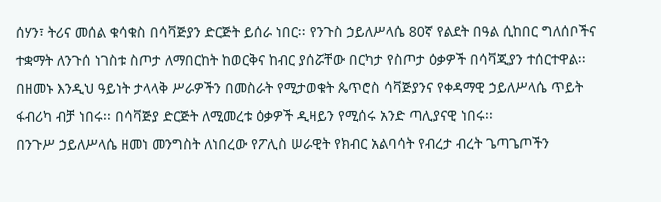ሰሃን፣ ትሪና መሰል ቁሳቁስ በሳቫጅያን ድርጅት ይሰራ ነበር፡፡ የንጉስ ኃይለሥላሴ 80ኛ የልደት በዓል ሲከበር ግለሰቦችና ተቋማት ለንጉሰ ነገስቱ ስጦታ ለማበርከት ከወርቅና ከብር ያሰሯቸው በርካታ የስጦታ ዕቃዎች በሳቫጂያን ተሰርተዋል፡፡
በዘመኑ እንዲህ ዓይነት ታላላቅ ሥራዎችን በመስራት የሚታወቁት ጴጥሮስ ሳቫጅያንና የቀዳማዊ ኃይለሥላሴ ጥይት ፋብሪካ ብቻ ነበሩ፡፡ በሳቫጅያ ድርጅት ለሚመረቱ ዕቃዎች ዲዛይን የሚሰሩ አንድ ጣሊያናዊ ነበሩ፡፡
በንጉሥ ኃይለሥላሴ ዘመነ መንግስት ለነበረው የፖሊስ ሠራዊት የክብር አልባሳት የብረታ ብረት ጌጣጌጦችን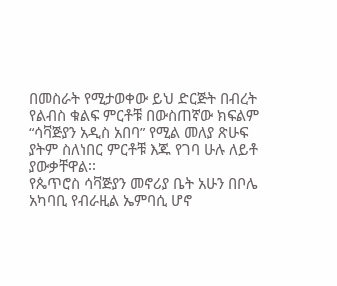በመስራት የሚታወቀው ይህ ድርጅት በብረት የልብስ ቁልፍ ምርቶቹ በውስጠኛው ክፍልም “ሳቫጅያን አዲስ አበባ” የሚል መለያ ጽሁፍ ያትም ስለነበር ምርቶቹ እጁ የገባ ሁሉ ለይቶ ያውቃቸዋል፡፡
የጴጥሮስ ሳቫጅያን መኖሪያ ቤት አሁን በቦሌ አካባቢ የብራዚል ኤምባሲ ሆኖ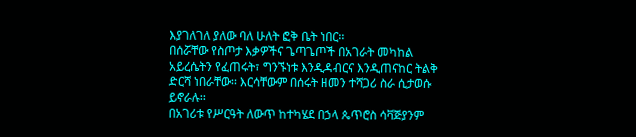እያገለገለ ያለው ባለ ሁለት ፎቅ ቤት ነበር፡፡
በሰሯቸው የስጦታ እቃዎችና ጌጣጌጦች በአገራት መካከል አይረሴትን የፈጠሩት፣ ግንኙነቱ እንዲዳብርና እንዲጠናከር ትልቅ ድርሻ ነበራቸው፡፡ እርሳቸውም በሰሩት ዘመን ተሻጋሪ ስራ ሲታወሱ ይኖራሉ፡፡
በአገሪቱ የሥርዓት ለውጥ ከተካሄደ በኃላ ጴጥሮስ ሳቫጅያንም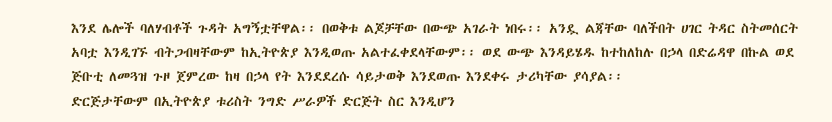እንደ ሌሎች ባለሃብቶች ጉዳት አግኝቷቸዋል፡፡ በወቅቱ ልጆቻቸው በውጭ አገራት ነበሩ፡፡ አንዷ ልጃቸው ባለችበት ሀገር ትዳር ስትመሰርት አባቷ እንዲገኙ ብትጋብዛቸውም ከኢትዮጵያ እንዲወጡ አልተፈቀደላቸውም፡፡ ወደ ውጭ እንዳይሄዱ ከተከለከሉ በኃላ በድሬዳዋ በኩል ወደ ጅቡቲ ለመጓዝ ጉዞ ጀምረው ከዛ በኃላ የት እንደደረሱ ሳይታወቅ እንደወጡ እንደቀሩ ታሪካቸው ያሳያል፡፡
ድርጅታቸውም በኢትዮጵያ ቱሪስት ንግድ ሥራዎች ድርጅት ስር እንዲሆን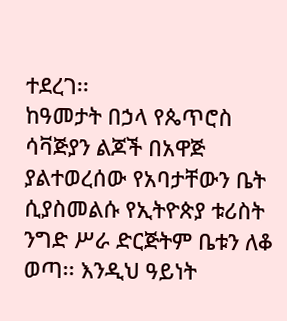ተደረገ፡፡
ከዓመታት በኃላ የጴጥሮስ ሳቫጅያን ልጆች በአዋጅ ያልተወረሰው የአባታቸውን ቤት ሲያስመልሱ የኢትዮጵያ ቱሪስት ንግድ ሥራ ድርጅትም ቤቱን ለቆ ወጣ፡፡ እንዲህ ዓይነት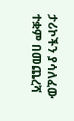ታሪኮችን ያሳለፈው ተቋም በመጨረሻ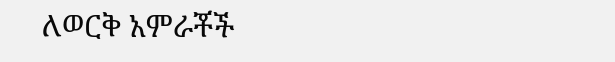ለወርቅ አምራቾች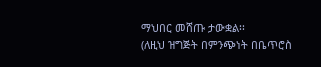ማህበር መሸጡ ታውቋል፡፡
(ለዚህ ዝግጅት በምንጭነት በቤጥሮስ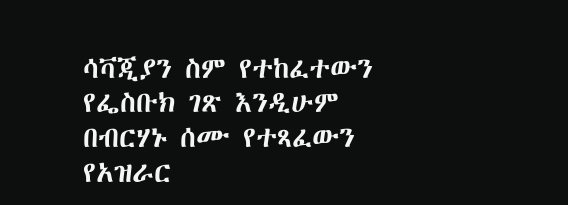ሳቫጂያን ስም የተከፈተውን የፌስቡክ ገጽ እንዲሁም በብርሃኑ ሰሙ የተጻፈውን የአዝራር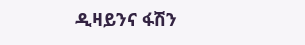ዲዛይንና ፋሽን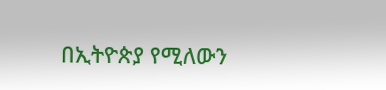በኢትዮጵያ የሚለውን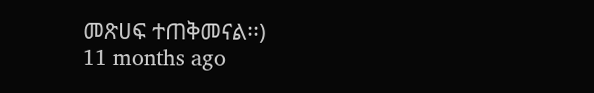መጽሀፍ ተጠቅመናል፡፡)
11 months ago